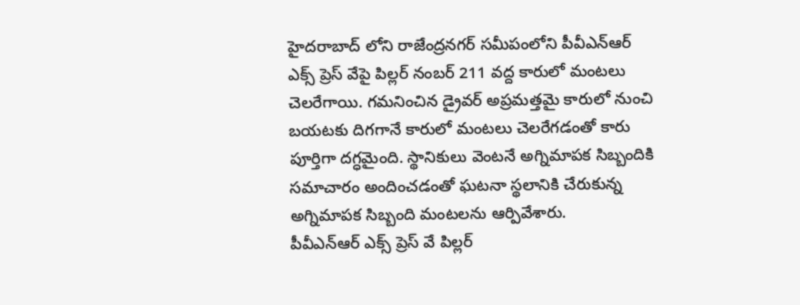హైదరాబాద్ లోని రాజేంద్రనగర్ సమీపంలోని పీవీఎన్ఆర్ ఎక్స్ ప్రెస్ వేపై పిల్లర్ నంబర్ 211 వద్ద కారులో మంటలు చెలరేగాయి. గమనించిన డ్రైవర్ అప్రమత్తమై కారులో నుంచి బయటకు దిగగానే కారులో మంటలు చెలరేగడంతో కారు పూర్తిగా దగ్ధమైంది. స్థానికులు వెంటనే అగ్నిమాపక సిబ్బందికి సమాచారం అందించడంతో ఘటనా స్థలానికి చేరుకున్న అగ్నిమాపక సిబ్బంది మంటలను ఆర్పివేశారు.
పీవీఎన్ఆర్ ఎక్స్ ప్రెస్ వే పిల్లర్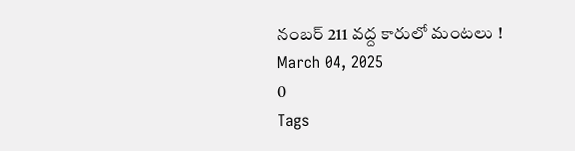నంబర్ 211 వద్ద కారులో మంటలు !
March 04, 2025
0
Tags